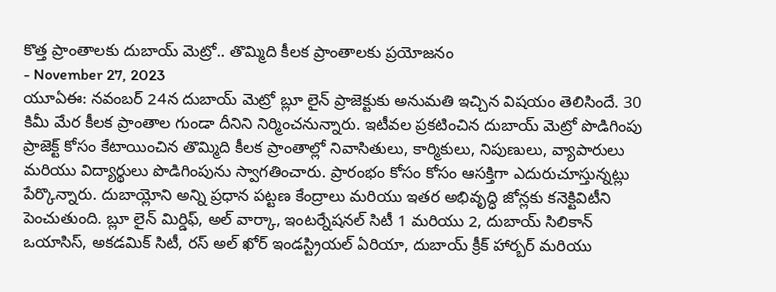కొత్త ప్రాంతాలకు దుబాయ్ మెట్రో.. తొమ్మిది కీలక ప్రాంతాలకు ప్రయోజనం
- November 27, 2023
యూఏఈ: నవంబర్ 24న దుబాయ్ మెట్రో బ్లూ లైన్ ప్రాజెక్టుకు అనుమతి ఇచ్చిన విషయం తెలిసిందే. 30 కిమీ మేర కీలక ప్రాంతాల గుండా దీనిని నిర్మించనున్నారు. ఇటీవల ప్రకటించిన దుబాయ్ మెట్రో పొడిగింపు ప్రాజెక్ట్ కోసం కేటాయించిన తొమ్మిది కీలక ప్రాంతాల్లో నివాసితులు, కార్మికులు, నిపుణులు, వ్యాపారులు మరియు విద్యార్థులు పొడిగింపును స్వాగతించారు. ప్రారంభం కోసం కోసం ఆసక్తిగా ఎదురుచూస్తున్నట్లు పేర్కొన్నారు. దుబాయ్లోని అన్ని ప్రధాన పట్టణ కేంద్రాలు మరియు ఇతర అభివృద్ధి జోన్లకు కనెక్టివిటీని పెంచుతుంది. బ్లూ లైన్ మిర్డిఫ్, అల్ వార్కా, ఇంటర్నేషనల్ సిటీ 1 మరియు 2, దుబాయ్ సిలికాన్ ఒయాసిస్, అకడమిక్ సిటీ, రస్ అల్ ఖోర్ ఇండస్ట్రియల్ ఏరియా, దుబాయ్ క్రీక్ హార్బర్ మరియు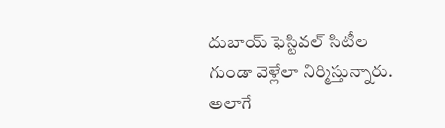దుబాయ్ ఫెస్టివల్ సిటీల గుండా వెళ్లేలా నిర్మిస్తున్నారు. అలాగే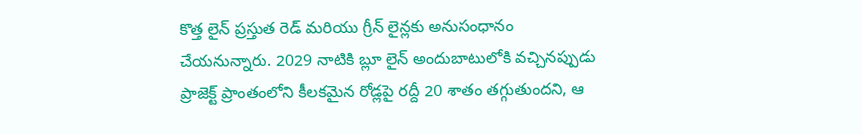కొత్త లైన్ ప్రస్తుత రెడ్ మరియు గ్రీన్ లైన్లకు అనుసంధానం చేయనున్నారు. 2029 నాటికి బ్లూ లైన్ అందుబాటులోకి వచ్చినప్పుడు ప్రాజెక్ట్ ప్రాంతంలోని కీలకమైన రోడ్లపై రద్దీ 20 శాతం తగ్గుతుందని, ఆ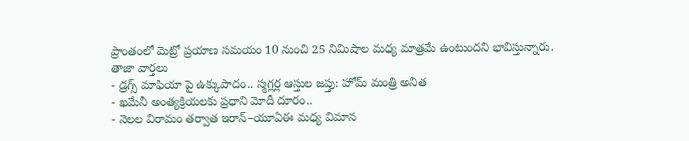ప్రాంతంలో మెట్రో ప్రయాణ సమయం 10 నుంచి 25 నిమిషాల మధ్య మాత్రమే ఉంటుందని భావిస్తున్నారు.
తాజా వార్తలు
- డ్రగ్స్ మాఫియా పై ఉక్కుపాదం.. స్మగ్లర్ల ఆస్తుల జప్తు: హోమ్ మంత్రి అనిత
- ఖమేనీ అంత్యక్రియలకు ప్రధాని మోదీ దూరం..
- నెలల విరామం తర్వాత ఇరాన్–యూఏఈ మధ్య విమాన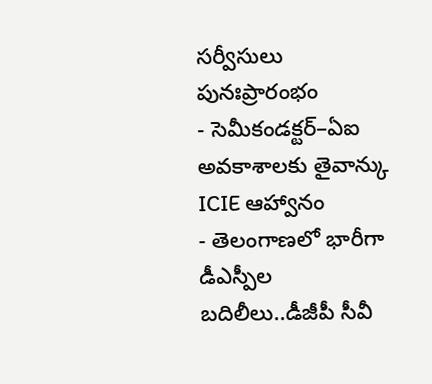సర్వీసులు పునఃప్రారంభం
- సెమీకండక్టర్–ఏఐ అవకాశాలకు తైవాన్కు ICIE ఆహ్వానం
- తెలంగాణలో భారీగా డీఎస్పీల బదిలీలు..డీజీపీ సీవీ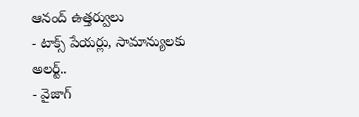ఆనంద్ ఉత్తర్వులు
- టాక్స్ పేయర్లు, సామాన్యులకు అలర్ట్..
- వైజాగ్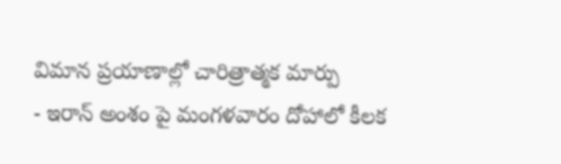విమాన ప్రయాణాల్లో చారిత్రాత్మక మార్పు
- ఇరాన్ అంశం పై మంగళవారం దోహాలో కీలక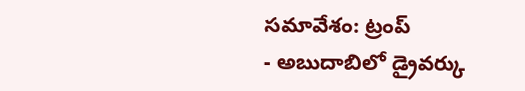సమావేశం: ట్రంప్
- అబుదాబిలో డ్రైవర్కు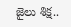జైలు శిక్ష..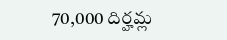70,000 దిర్హమ్ల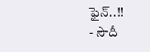ఫైన్..!!
- సౌదీ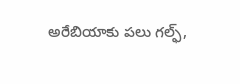అరేబియాకు పలు గల్ఫ్,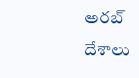అరబ్ దేశాలు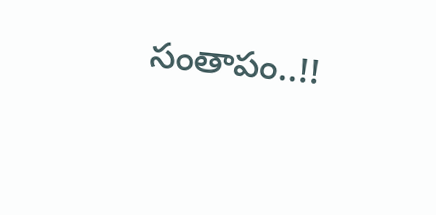సంతాపం..!!